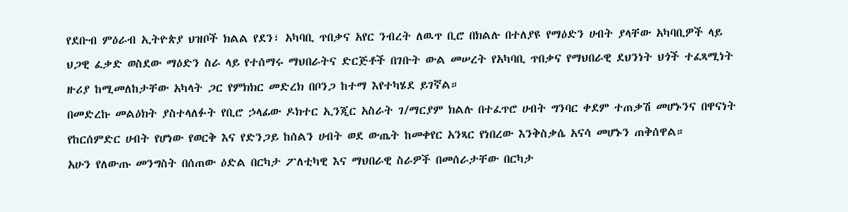የደቡብ ምዕራብ ኢትዮጵያ ህዝቦች ክልል የደን፣ አካባቢ ጥበቃና አየር ንብረት ለዉጥ ቢሮ በክልሉ በተለያዩ የማዕድን ሀብት ያላቸው አካባቢዎች ላይ ህጋዊ ፈቃድ ወስደው ማዕድን ስራ ላይ የተሰማሩ ማህበራትና ድርጅቶች በገቡት ውል መሠረት የአካባቢ ጥበቃና የማህበራዊ ደህንነት ህጎች ተፈጻሚነት ዙሪያ ከሚመለከታቸው አካላት ጋር የምክክር መድረክ በቦንጋ ከተማ እየተካሄደ ይገኛል።
በመድረኩ መልዕክት ያስተላለፉት የቢሮ ኃላፊው ዶክተር ኢንጂር አስራት ገ/ማርያም ክልሉ በተፈጥሮ ሀብት ግንባር ቀደም ተጠቃሽ መሆኑንና በዋናነት የከርሰምድር ሀብት የሆነው የወርቅ እና የድንጋይ ከሰልን ሀብት ወደ ውጤት ከመቀየር አንጻር የነበረው እንቅስቃሴ አናሳ መሆኑን ጠቅሰዋል።
አሁን የለውጡ መንግስት በሰጠው ዕድል በርካታ ፖለቲካዊ እና ማህበራዊ ስራዎች በመሰራታቸው በርካታ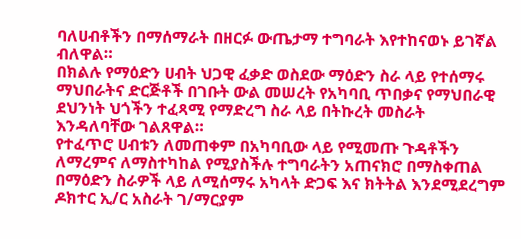ባለሀብቶችን በማሰማራት በዘርፉ ውጤታማ ተግባራት እየተከናወኑ ይገኛል ብለዋል።
በክልሉ የማዕድን ሀብት ህጋዊ ፈቃድ ወስደው ማዕድን ስራ ላይ የተሰማሩ ማህበራትና ድርጅቶች በገቡት ውል መሠረት የአካባቢ ጥበቃና የማህበራዊ ደህንነት ህጎችን ተፈጻሚ የማድረግ ስራ ላይ በትኩረት መስራት እንዳለባቸው ገልጸዋል።
የተፈጥሮ ሀብቱን ለመጠቀም በአካባቢው ላይ የሚመጡ ጉዳቶችን ለማረምና ለማስተካከል የሚያስችሉ ተግባራትን አጠናክሮ በማስቀጠል በማዕድን ስራዎች ላይ ለሚሰማሩ አካላት ድጋፍ እና ክትትል እንደሚደረግም ዶክተር ኢ/ር አስራት ገ/ማርያም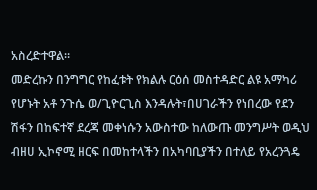አስረድተዋል።
መድረኩን በንግግር የከፈቱት የክልሉ ርዕሰ መስተዳድር ልዩ አማካሪ የሆኑት አቶ ንጉሴ ወ/ጊዮርጊስ እንዳሉት፣በሀገራችን የነበረው የደን ሽፋን በከፍተኛ ደረጃ መቀነሱን አውስተው ከለውጡ መንግሥት ወዲህ ብዘሀ ኢኮኖሚ ዘርፍ በመከተላችን በአካባቢያችን በተለይ የአረንጓዴ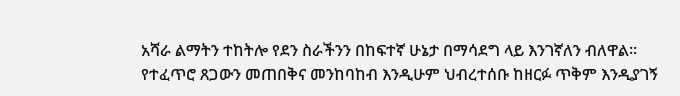አሻራ ልማትን ተከትሎ የደን ስራችንን በከፍተኛ ሁኔታ በማሳደግ ላይ እንገኛለን ብለዋል።
የተፈጥሮ ጸጋውን መጠበቅና መንከባከብ እንዲሁም ህብረተሰቡ ከዘርፉ ጥቅም እንዲያገኝ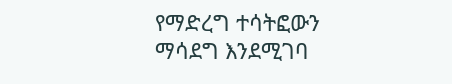የማድረግ ተሳትፎውን ማሳደግ እንደሚገባ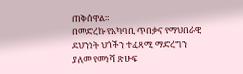ጠቅሰዋል።
በመድረኩ የአካባቢ ጥበቃና የማህበራዊ ደህንነት ህጎችን ተፈጻሚ ማድረግን ያለመ የመነሻ ጽሁፍ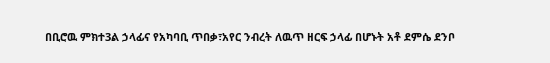በቢሮዉ ምክተ3ል ኃላፊና የአካባቢ ጥበቃ፣አየር ንብረት ለዉጥ ዘርፍ ኃላፊ በሆኑት አቶ ደምሴ ደንቦ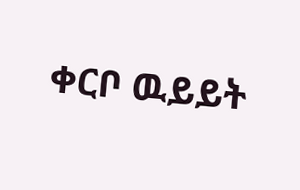ቀርቦ ዉይይት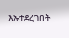እኡተደረገበት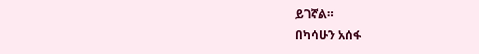ይገኛል።
በካሳሁን አሰፋ